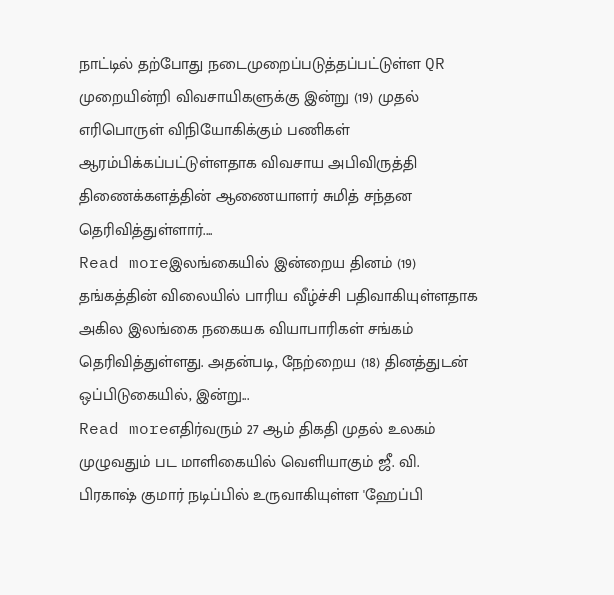நாட்டில் தற்போது நடைமுறைப்படுத்தப்பட்டுள்ள QR முறையின்றி விவசாயிகளுக்கு இன்று (19) முதல் எரிபொருள் விநியோகிக்கும் பணிகள் ஆரம்பிக்கப்பட்டுள்ளதாக விவசாய அபிவிருத்தி திணைக்களத்தின் ஆணையாளர் சுமித் சந்தன தெரிவித்துள்ளார்....
Read moreஇலங்கையில் இன்றைய தினம் (19) தங்கத்தின் விலையில் பாரிய வீழ்ச்சி பதிவாகியுள்ளதாக அகில இலங்கை நகையக வியாபாரிகள் சங்கம் தெரிவித்துள்ளது. அதன்படி, நேற்றைய (18) தினத்துடன் ஒப்பிடுகையில், இன்று...
Read moreஎதிர்வரும் 27 ஆம் திகதி முதல் உலகம் முழுவதும் பட மாளிகையில் வெளியாகும் ஜீ. வி. பிரகாஷ் குமார் நடிப்பில் உருவாகியுள்ள 'ஹேப்பி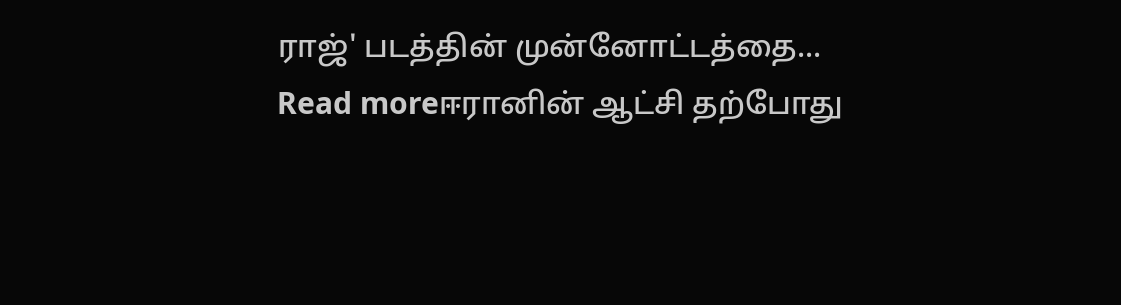ராஜ்' படத்தின் முன்னோட்டத்தை...
Read moreஈரானின் ஆட்சி தற்போது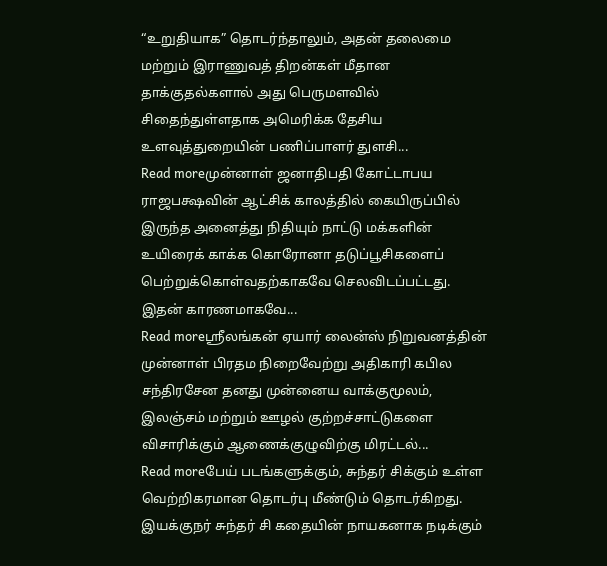“உறுதியாக” தொடர்ந்தாலும், அதன் தலைமை மற்றும் இராணுவத் திறன்கள் மீதான தாக்குதல்களால் அது பெருமளவில் சிதைந்துள்ளதாக அமெரிக்க தேசிய உளவுத்துறையின் பணிப்பாளர் துளசி...
Read moreமுன்னாள் ஜனாதிபதி கோட்டாபய ராஜபக்ஷவின் ஆட்சிக் காலத்தில் கையிருப்பில் இருந்த அனைத்து நிதியும் நாட்டு மக்களின் உயிரைக் காக்க கொரோனா தடுப்பூசிகளைப் பெற்றுக்கொள்வதற்காகவே செலவிடப்பட்டது. இதன் காரணமாகவே...
Read moreஸ்ரீலங்கன் ஏயார் லைன்ஸ் நிறுவனத்தின் முன்னாள் பிரதம நிறைவேற்று அதிகாரி கபில சந்திரசேன தனது முன்னைய வாக்குமூலம், இலஞ்சம் மற்றும் ஊழல் குற்றச்சாட்டுகளை விசாரிக்கும் ஆணைக்குழுவிற்கு மிரட்டல்...
Read moreபேய் படங்களுக்கும், சுந்தர் சிக்கும் உள்ள வெற்றிகரமான தொடர்பு மீண்டும் தொடர்கிறது. இயக்குநர் சுந்தர் சி கதையின் நாயகனாக நடிக்கும்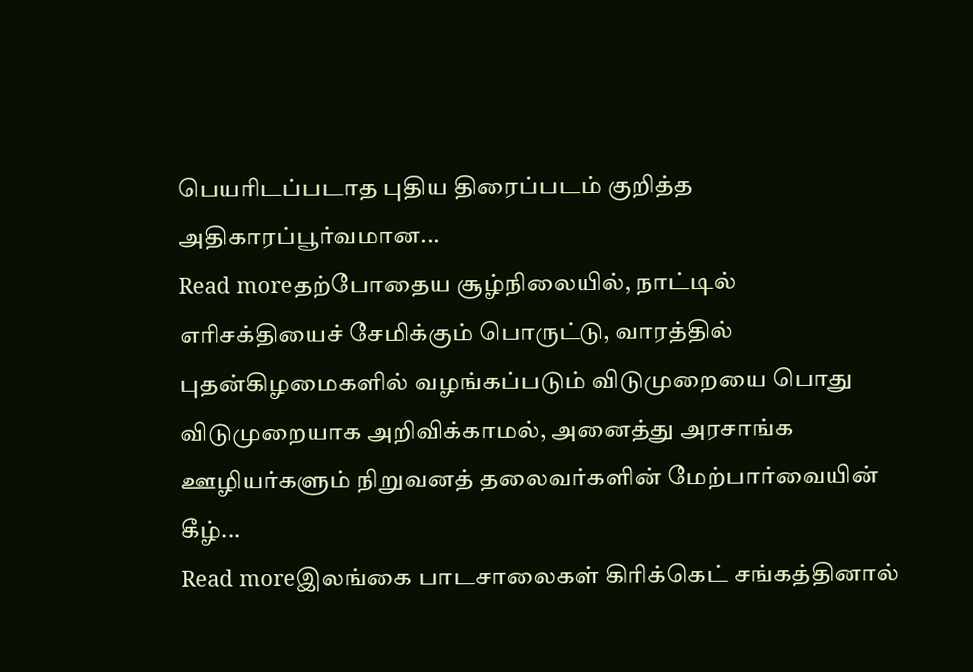பெயரிடப்படாத புதிய திரைப்படம் குறித்த அதிகாரப்பூர்வமான...
Read moreதற்போதைய சூழ்நிலையில், நாட்டில் எரிசக்தியைச் சேமிக்கும் பொருட்டு, வாரத்தில் புதன்கிழமைகளில் வழங்கப்படும் விடுமுறையை பொது விடுமுறையாக அறிவிக்காமல், அனைத்து அரசாங்க ஊழியர்களும் நிறுவனத் தலைவர்களின் மேற்பார்வையின் கீழ்...
Read moreஇலங்கை பாடசாலைகள் கிரிக்கெட் சங்கத்தினால்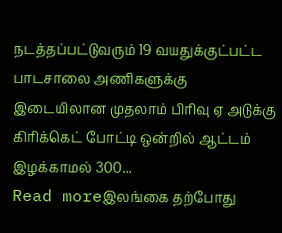நடத்தப்பட்டுவரும் 19 வயதுக்குட்பட்ட பாடசாலை அணிகளுக்கு இடையிலான முதலாம் பிரிவு ஏ அடுக்கு கிரிக்கெட் போட்டி ஒன்றில் ஆட்டம் இழக்காமல் 300...
Read moreஇலங்கை தற்போது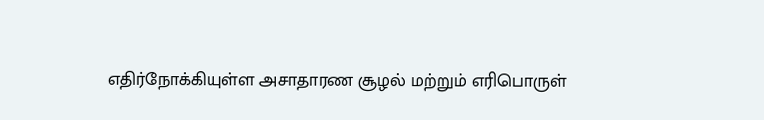எதிர்நோக்கியுள்ள அசாதாரண சூழல் மற்றும் எரிபொருள்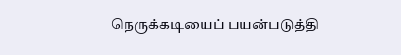நெருக்கடியைப் பயன்படுத்தி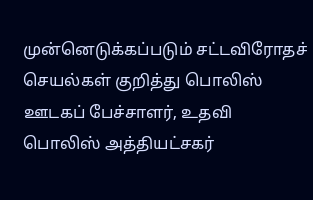முன்னெடுக்கப்படும் சட்டவிரோதச் செயல்கள் குறித்து பொலிஸ் ஊடகப் பேச்சாளர், உதவி பொலிஸ் அத்தியட்சகர்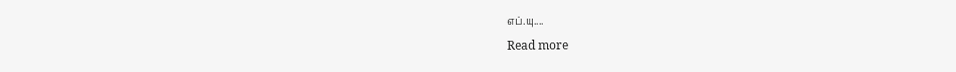எப்.யு....
Read more